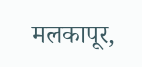मलकापूर,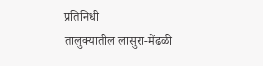प्रतिनिधी
तालुक्यातील लासुरा-मेंढळी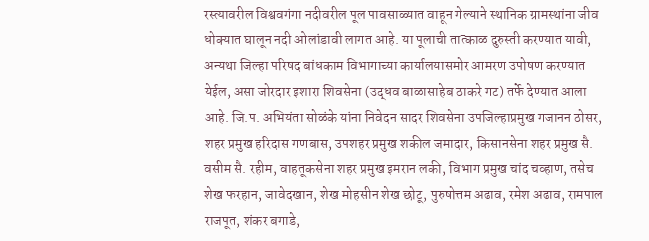रस्त्यावरील विश्ववगंगा नदीवरील पूल पावसाळ्यात वाहून गेल्याने स्थानिक ग्रामस्थांना जीव धोक्यात घालून नदी ओलांडावी लागत आहे. या पूलाची तात्काळ दुरुस्ती करण्यात यावी, अन्यथा जिल्हा परिषद बांधकाम विभागाच्या कार्यालयासमोर आमरण उपोषण करण्यात येईल, असा जोरदार इशारा शिवसेना (उद्धव बाळासाहेब ठाकरे गट) तर्फे देण्यात आला आहे. जि.प. अभियंता सोळंके यांना निवेदन सादर शिवसेना उपजिल्हाप्रमुख गजानन ठोसर, शहर प्रमुख हरिदास गणबास, उपशहर प्रमुख शकील जमादार, किसानसेना शहर प्रमुख सै. वसीम सै. रहीम, वाहतूकसेना शहर प्रमुख इमरान लकी, विभाग प्रमुख चांद चव्हाण, तसेच शेख फरहान, जावेदखान, शेख मोहसीन शेख छोटू, पुरुषोत्तम अढाव, रमेश अढाव, रामपाल राजपूत, शंकर बगाडे,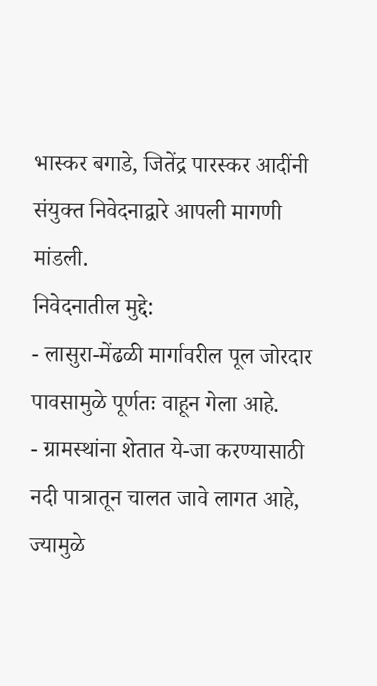भास्कर बगाडे, जितेंद्र पारस्कर आदींनी संयुक्त निवेदनाद्वारे आपली मागणी मांडली.
निवेदनातील मुद्दे:
- लासुरा-मेंढळी मार्गावरील पूल जोरदार पावसामुळे पूर्णतः वाहून गेला आहे.
- ग्रामस्थांना शेतात ये-जा करण्यासाठी नदी पात्रातून चालत जावे लागत आहे, ज्यामुळे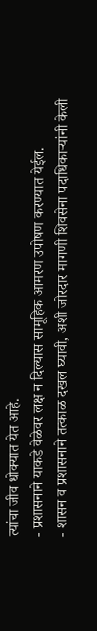त्यांचा जीव धोक्यात येत आहे.
- प्रशासनाने याकडे वेळेवर लक्ष न दिल्यास सामूहिक आमरण उपोषण करण्यात येईल.
- शासन व प्रशासनाने तत्काळ दखल घ्यावी, अशी जोरदार मागणी शिवसेना पदाधिकाऱ्यांनी केली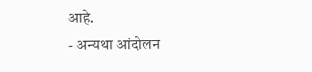आहे.
- अन्यथा आंदोलन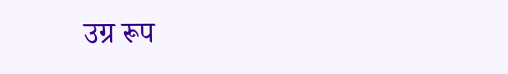उग्र रूप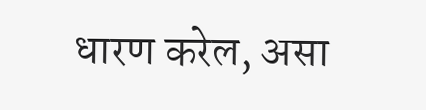धारण करेल, असा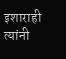इशाराही त्यांनी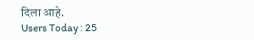दिला आहे.
Users Today : 25